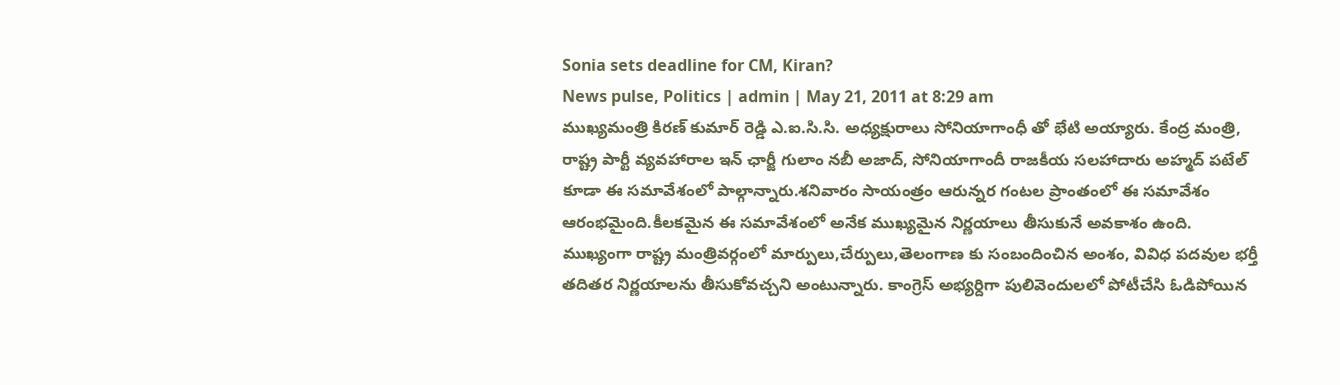Sonia sets deadline for CM, Kiran?
News pulse, Politics | admin | May 21, 2011 at 8:29 am
ముఖ్యమంత్రి కిరణ్ కుమార్ రెడ్డి ఎ.ఐ.సి.సి. అధ్యక్షురాలు సోనియాగాంధీ తో భేటి అయ్యారు. కేంద్ర మంత్రి, రాష్ట్ర పార్టీ వ్యవహారాల ఇన్ ఛార్జీ గులాం నబీ అజాద్, సోనియాగాందీ రాజకీయ సలహాదారు అహ్మద్ పటేల్ కూడా ఈ సమావేశంలో పాల్గాన్నారు.శనివారం సాయంత్రం ఆరున్నర గంటల ప్రాంతంలో ఈ సమావేశం ఆరంభమైంది.కీలకమైన ఈ సమావేశంలో అనేక ముఖ్యమైన నిర్ణయాలు తీసుకునే అవకాశం ఉంది.
ముఖ్యంగా రాష్ట్ర మంత్రివర్గంలో మార్పులు,చేర్పులు,తెలంగాణ కు సంబందించిన అంశం, వివిధ పదవుల భర్తీ తదితర నిర్ణయాలను తీసుకోవచ్చని అంటున్నారు. కాంగ్రెస్ అభ్యర్దిగా పులివెందులలో పోటీచేసి ఓడిపోయిన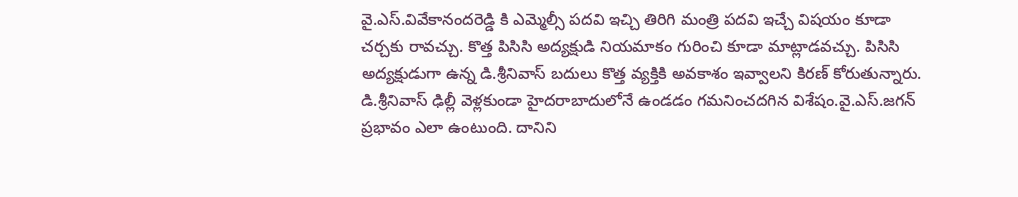వై.ఎస్.వివేకానందరెడ్డి కి ఎమ్మెల్సీ పదవి ఇచ్చి తిరిగి మంత్రి పదవి ఇచ్చే విషయం కూడా చర్చకు రావచ్చు. కొత్త పిసిసి అద్యక్షుడి నియమాకం గురించి కూడా మాట్లాడవచ్చు. పిసిసి అద్యక్షుడుగా ఉన్న డి.శ్రీనివాస్ బదులు కొత్త వ్యక్తికి అవకాశం ఇవ్వాలని కిరణ్ కోరుతున్నారు.
డి.శ్రీనివాస్ ఢిల్లీ వెళ్లకుండా హైదరాబాదులోనే ఉండడం గమనించదగిన విశేషం.వై.ఎస్.జగన్ ప్రభావం ఎలా ఉంటుంది. దానిని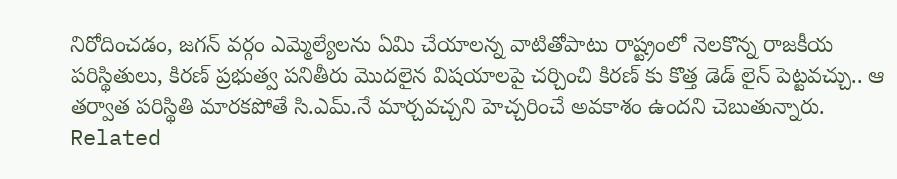నిరోదించడం, జగన్ వర్గం ఎమ్మెల్యేలను ఏమి చేయాలన్న వాటితోపాటు రాష్ట్రంలో నెలకొన్న రాజకీయ పరిస్థితులు, కిరణ్ ప్రభుత్వ పనితీరు మొదలైన విషయాలపై చర్చించి కిరణ్ కు కొత్త డెడ్ లైన్ పెట్టవచ్చు.. ఆ తర్వాత పరిస్థితి మారకపోతే సి.ఎమ్.నే మార్చవచ్చని హెచ్చరించే అవకాశం ఉందని చెబుతున్నారు.
Related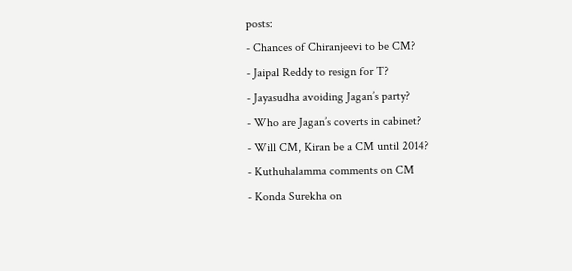posts:
- Chances of Chiranjeevi to be CM?
- Jaipal Reddy to resign for T?
- Jayasudha avoiding Jagan’s party?
- Who are Jagan’s coverts in cabinet?
- Will CM, Kiran be a CM until 2014?
- Kuthuhalamma comments on CM
- Konda Surekha on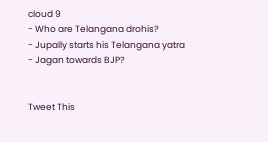cloud 9
- Who are Telangana drohis?
- Jupally starts his Telangana yatra
- Jagan towards BJP?


Tweet This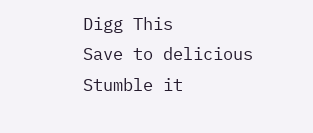Digg This
Save to delicious
Stumble it